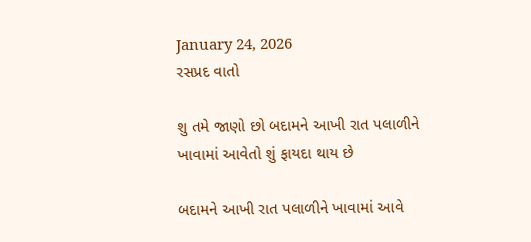January 24, 2026
રસપ્રદ વાતો

શુ તમે જાણો છો બદામને આખી રાત પલાળીને ખાવામાં આવેતો શું ફાયદા થાય છે

બદામને આખી રાત પલાળીને ખાવામાં આવે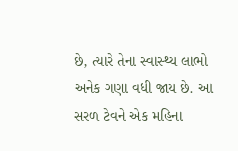છે, ત્યારે તેના સ્વાસ્થ્ય લાભો અનેક ગણા વધી જાય છે. આ સરળ ટેવને એક મહિના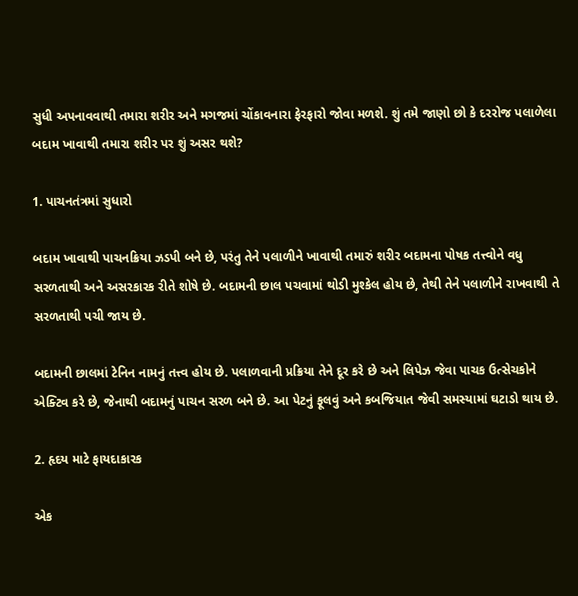સુધી અપનાવવાથી તમારા શરીર અને મગજમાં ચોંકાવનારા ફેરફારો જોવા મળશે. શું તમે જાણો છો કે દરરોજ પલાળેલા બદામ ખાવાથી તમારા શરીર પર શું અસર થશે?

1. પાચનતંત્રમાં સુધારો

બદામ ખાવાથી પાચનક્રિયા ઝડપી બને છે, પરંતુ તેને પલાળીને ખાવાથી તમારું શરીર બદામના પોષક તત્ત્વોને વધુ સરળતાથી અને અસરકારક રીતે શોષે છે. બદામની છાલ પચવામાં થોડી મુશ્કેલ હોય છે, તેથી તેને પલાળીને રાખવાથી તે સરળતાથી પચી જાય છે.

બદામની છાલમાં ટેનિન નામનું તત્ત્વ હોય છે. પલાળવાની પ્રક્રિયા તેને દૂર કરે છે અને લિપેઝ જેવા પાચક ઉત્સેચકોને એક્ટિવ કરે છે, જેનાથી બદામનું પાચન સરળ બને છે. આ પેટનું ફૂલવું અને કબજિયાત જેવી સમસ્યામાં ઘટાડો થાય છે.

2. હૃદય માટે ફાયદાકારક

એક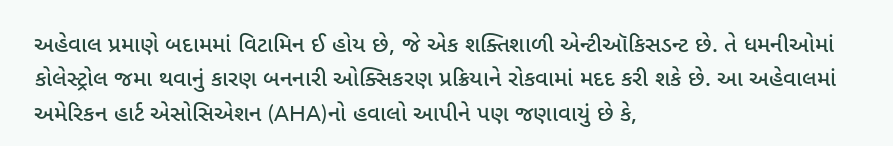અહેવાલ પ્રમાણે બદામમાં વિટામિન ઈ હોય છે, જે એક શક્તિશાળી એન્ટીઑકિસડન્ટ છે. તે ધમનીઓમાં કોલેસ્ટ્રોલ જમા થવાનું કારણ બનનારી ઓક્સિકરણ પ્રક્રિયાને રોકવામાં મદદ કરી શકે છે. આ અહેવાલમાં અમેરિકન હાર્ટ એસોસિએશન (AHA)નો હવાલો આપીને પણ જણાવાયું છે કે,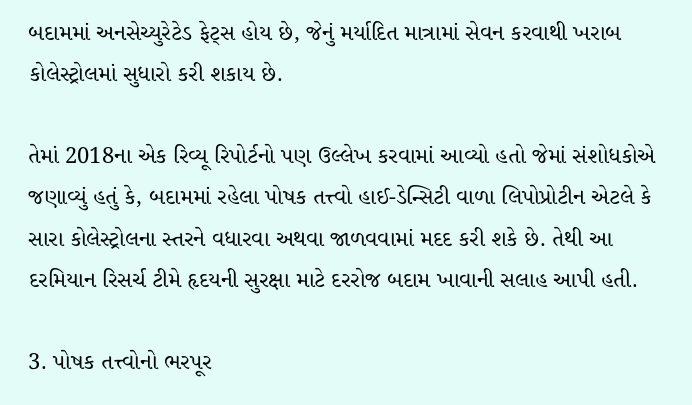બદામમાં અનસેચ્યુરેટેડ ફેટ્સ હોય છે, જેનું મર્યાદિત માત્રામાં સેવન કરવાથી ખરાબ કોલેસ્ટ્રોલમાં સુધારો કરી શકાય છે.

તેમાં 2018ના એક રિવ્યૂ રિપોર્ટનો પણ ઉલ્લેખ કરવામાં આવ્યો હતો જેમાં સંશોધકોએ જણાવ્યું હતું કે, બદામમાં રહેલા પોષક તત્ત્વો હાઈ-ડેન્સિટી વાળા લિપોપ્રોટીન એટલે કે સારા કોલેસ્ટ્રોલના સ્તરને વધારવા અથવા જાળવવામાં મદદ કરી શકે છે. તેથી આ દરમિયાન રિસર્ચ ટીમે હૃદયની સુરક્ષા માટે દરરોજ બદામ ખાવાની સલાહ આપી હતી.

3. પોષક તત્ત્વોનો ભરપૂર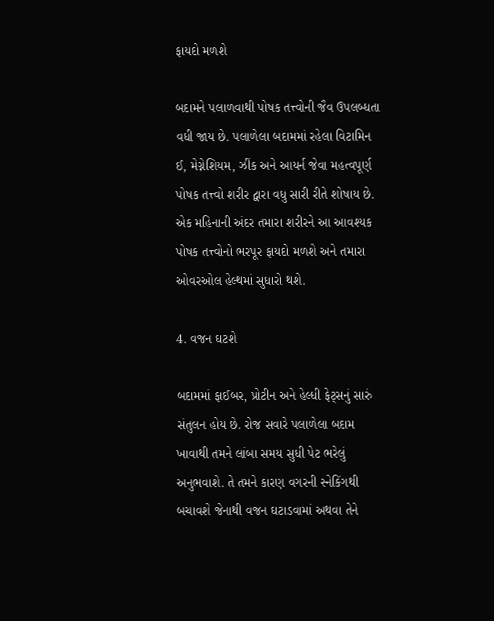ફાયદો મળશે

બદામને પલાળવાથી પોષક તત્ત્વોની જૈવ ઉપલબ્ધતા વધી જાય છે. પલાળેલા બદામમાં રહેલા વિટામિન ઈ, મેગ્નેશિયમ, ઝીંક અને આયર્ન જેવા મહત્વપૂર્ણ પોષક તત્ત્વો શરીર દ્વારા વધુ સારી રીતે શોષાય છે. એક મહિનાની અંદર તમારા શરીરને આ આવશ્યક પોષક તત્ત્વોનો ભરપૂર ફાયદો મળશે અને તમારા ઓવરઓલ હેલ્થમાં સુધારો થશે.

4. વજન ઘટશે

બદામમાં ફાઈબર, પ્રોટીન અને હેલ્ધી ફેટ્સનું સારું સંતુલન હોય છે. રોજ સવારે પલાળેલા બદામ ખાવાથી તમને લાંબા સમય સુધી પેટ ભરેલું અનુભવાશે. તે તમને કારણ વગરની સ્નેકિંગથી બચાવશે જેનાથી વજન ઘટાડવામાં અથવા તેને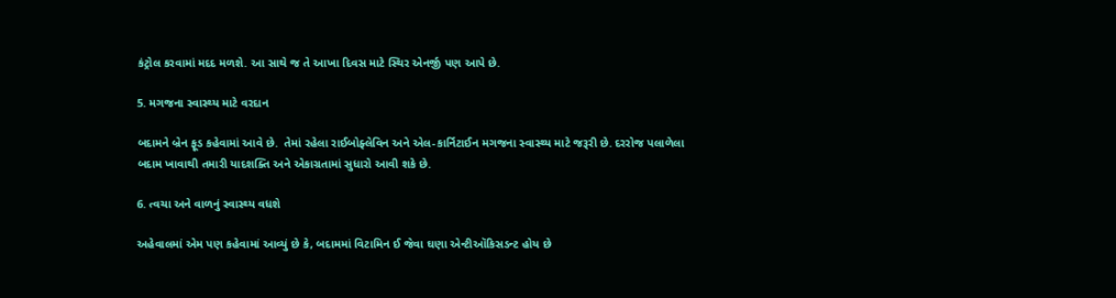કંટ્રોલ કરવામાં મદદ મળશે. આ સાથે જ તે આખા દિવસ માટે સ્થિર એનર્જી પણ આપે છે.

5. મગજના સ્વાસ્થ્ય માટે વરદાન

બદામને બ્રેન ફૂડ કહેવામાં આવે છે.  તેમાં રહેલા રાઈબોફ્લેવિન અને એલ-કાર્નિટાઈન મગજના સ્વાસ્થ્ય માટે જરૂરી છે. દરરોજ પલાળેલા બદામ ખાવાથી તમારી યાદશક્તિ અને એકાગ્રતામાં સુધારો આવી શકે છે.

6. ત્વચા અને વાળનું સ્વાસ્થ્ય વધશે

અહેવાલમાં એમ પણ કહેવામાં આવ્યું છે કે, બદામમાં વિટામિન ઈ જેવા ઘણા એન્ટીઑકિસડન્ટ હોય છે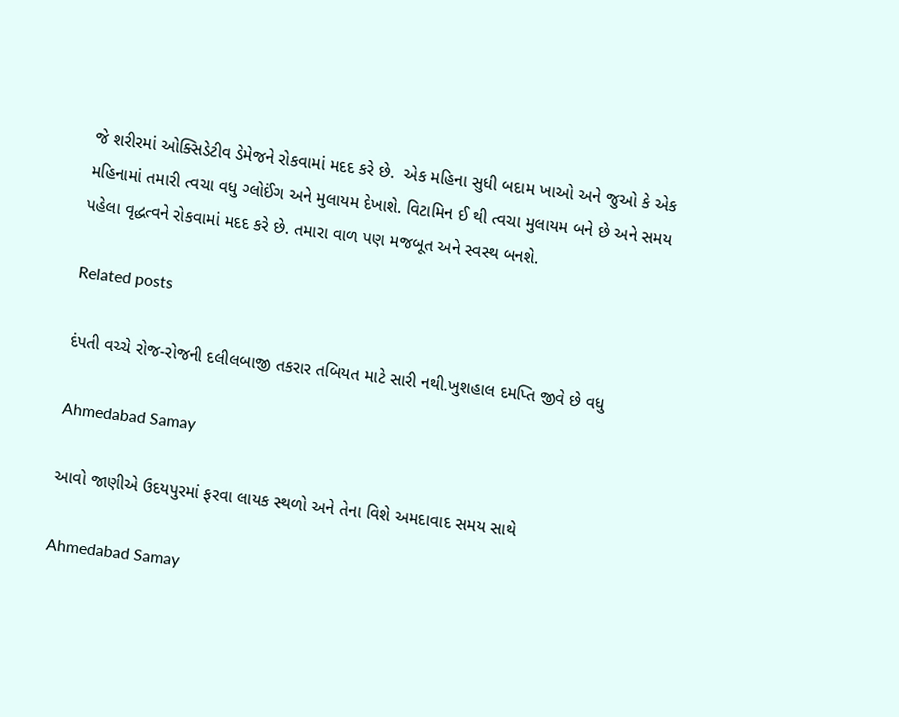જે શરીરમાં ઓક્સિડેટીવ ડેમેજને રોકવામાં મદદ કરે છે.  એક મહિના સુધી બદામ ખાઓ અને જુઓ કે એક મહિનામાં તમારી ત્વચા વધુ ગ્લોઈંગ અને મુલાયમ દેખાશે. વિટામિન ઈ થી ત્વચા મુલાયમ બને છે અને સમય પહેલા વૃદ્ધત્વને રોકવામાં મદદ કરે છે. તમારા વાળ પણ મજબૂત અને સ્વસ્થ બનશે.

Related posts

દંપતી વચ્‍ચે રોજ-રોજની દલીલબાજી તકરાર તબિયત માટે સારી નથી.ખુશહાલ દમપ્તિ જીવે છે વધુ

Ahmedabad Samay

આવો જાણીએ ઉદયપુરમાં ફરવા લાયક સ્થળો અને તેના વિશે અમદાવાદ સમય સાથે

Ahmedabad Samay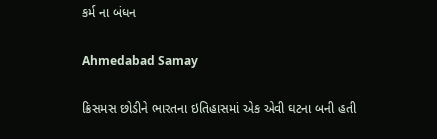કર્મ ના બંધન

Ahmedabad Samay

ક્રિસમસ છોડીને ભારતના ઇતિહાસમાં એક એવી ઘટના બની હતી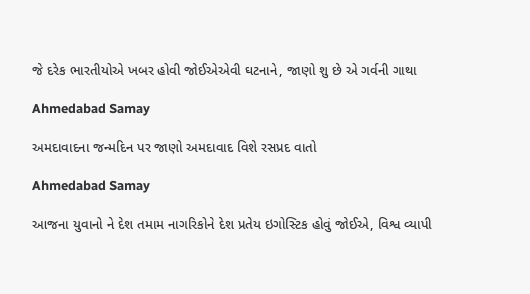જે દરેક ભારતીયોએ ખબર હોવી જોઈએએવી ઘટનાને, જાણો શુ છે એ ગર્વની ગાથા

Ahmedabad Samay

અમદાવાદના જન્મદિન પર જાણો અમદાવાદ વિશે રસપ્રદ વાતો

Ahmedabad Samay

આજના યુવાનો ને દેશ તમામ નાગરિકોને દેશ પ્રતેય ઇગોસ્ટિક હોવું જોઈએ, વિશ્વ વ્યાપી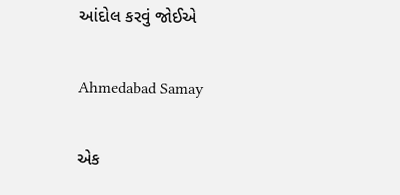આંદોલ કરવું જોઈએ

Ahmedabad Samay

એક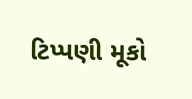ટિપ્પણી મૂકો